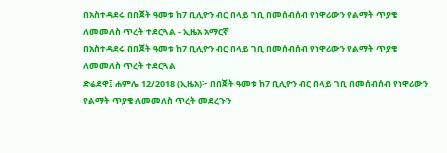በአስተዳደሩ በበጀት ዓመቱ ከ7 ቢሊዮን ብር በላይ ገቢ በመሰብሰብ የነዋሪውን የልማት ጥያቄ ለመመለስ ጥረት ተደርጓል - ኢዜአ አማርኛ
በአስተዳደሩ በበጀት ዓመቱ ከ7 ቢሊዮን ብር በላይ ገቢ በመሰብሰብ የነዋሪውን የልማት ጥያቄ ለመመለስ ጥረት ተደርጓል
ድሬደዋ፤ ሐምሌ 12/2018 (ኢዜአ)፦ በበጀት ዓመቱ ከ7 ቢሊዮን ብር በላይ ገቢ በመሰብሰብ የነዋሪውን የልማት ጥያቄ ለመመለስ ጥረት መደረጉን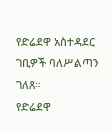የድሬደዋ አስተዳደር ገቢዎች ባለሥልጣን ገለጸ።
የድሬደዋ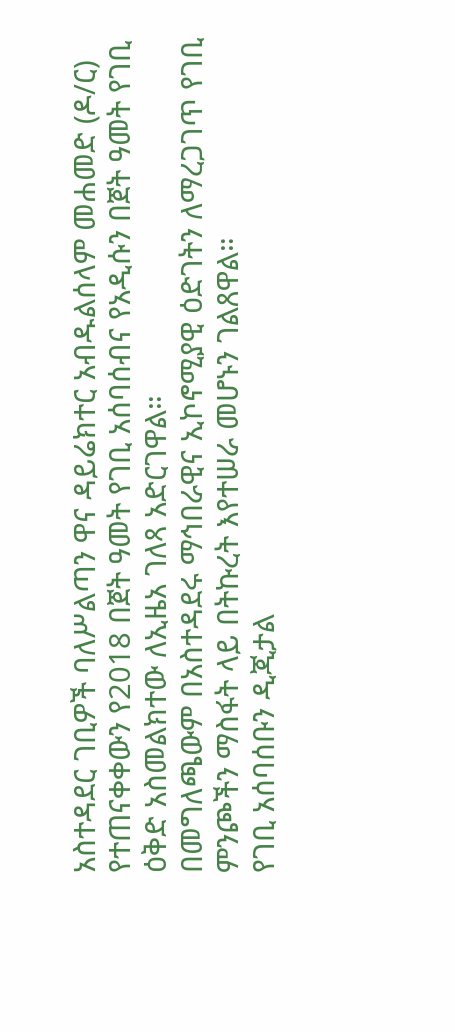አስተዳደር ገቢዎች ባለሥልጣን ዋና ዳይሬክተር አብዱልሰላም መሐመድ (ዶ/ር) የተጠናቀቀውን የ2018 በጀት ዓመት የገቢ አሰባሰብና የአዲሱን በጀት ዓመት የገቢ ዕቅድ አስመልክተው ለኢዜአ ገለጻ አድርገዋል።
በመግለጫውም በአስተዳደሩ ማኅበራዊና ኢኮኖሚያዊ ዕድገትን ለማረጋገጥ የገቢ ምንጮችን ማስፋት ላይ በትኩረት እየተሠራ መሆኑን ገልጸዋል።
የገቢ አሰባሰቡን ዲጂታል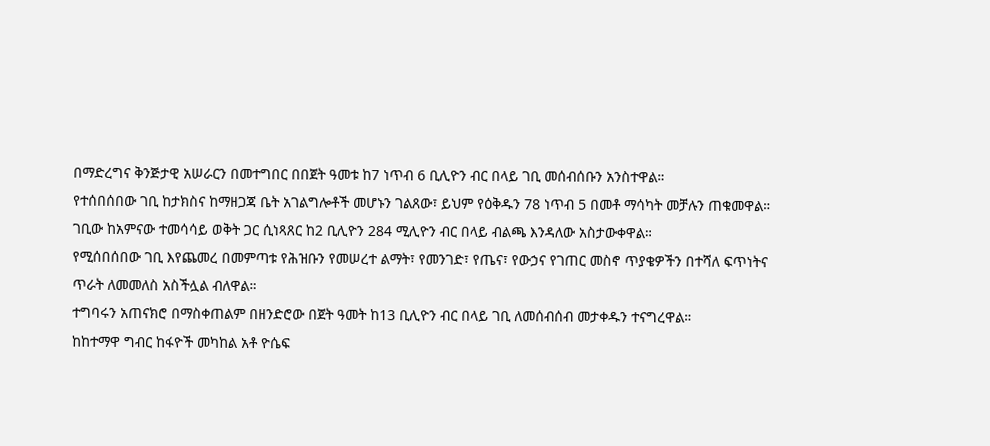በማድረግና ቅንጅታዊ አሠራርን በመተግበር በበጀት ዓመቱ ከ7 ነጥብ 6 ቢሊዮን ብር በላይ ገቢ መሰብሰቡን አንስተዋል።
የተሰበሰበው ገቢ ከታክስና ከማዘጋጃ ቤት አገልግሎቶች መሆኑን ገልጸው፣ ይህም የዕቅዱን 78 ነጥብ 5 በመቶ ማሳካት መቻሉን ጠቁመዋል።
ገቢው ከአምናው ተመሳሳይ ወቅት ጋር ሲነጻጸር ከ2 ቢሊዮን 284 ሚሊዮን ብር በላይ ብልጫ እንዳለው አስታውቀዋል።
የሚሰበሰበው ገቢ እየጨመረ በመምጣቱ የሕዝቡን የመሠረተ ልማት፣ የመንገድ፣ የጤና፣ የውኃና የገጠር መስኖ ጥያቄዎችን በተሻለ ፍጥነትና ጥራት ለመመለስ አስችሏል ብለዋል።
ተግባሩን አጠናክሮ በማስቀጠልም በዘንድሮው በጀት ዓመት ከ13 ቢሊዮን ብር በላይ ገቢ ለመሰብሰብ መታቀዱን ተናግረዋል።
ከከተማዋ ግብር ከፋዮች መካከል አቶ ዮሴፍ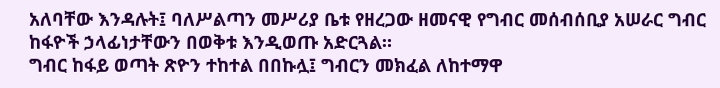አለባቸው እንዳሉት፤ ባለሥልጣን መሥሪያ ቤቱ የዘረጋው ዘመናዊ የግብር መሰብሰቢያ አሠራር ግብር ከፋዮች ኃላፊነታቸውን በወቅቱ እንዲወጡ አድርጓል።
ግብር ከፋይ ወጣት ጽዮን ተከተል በበኩሏ፤ ግብርን መክፈል ለከተማዋ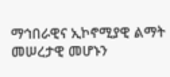ማኅበራዊና ኢኮኖሚያዊ ልማት መሠረታዊ መሆኑን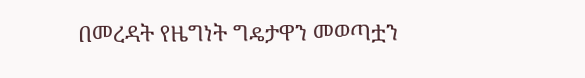በመረዳት የዜግነት ግዴታዋን መወጣቷን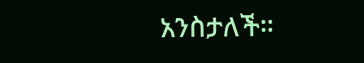አንስታለች።